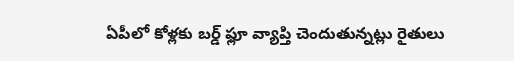ఏపీలో కోళ్లకు బర్డ్ ఫ్లూ వ్యాప్తి చెందుతున్నట్లు రైతులు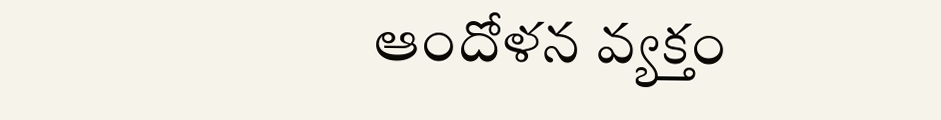ఆందోళన వ్యక్తం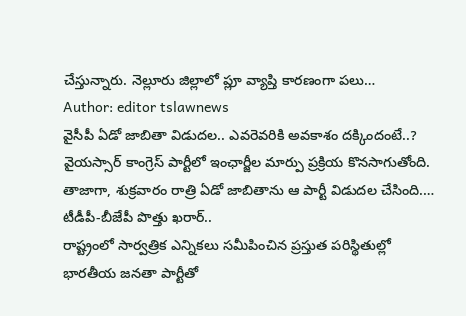చేస్తున్నారు. నెల్లూరు జిల్లాలో ప్లూ వ్యాప్తి కారణంగా పలు…
Author: editor tslawnews
వైసీపీ ఏడో జాబితా విడుదల.. ఎవరెవరికి అవకాశం దక్కిందంటే..?
వైయస్సార్ కాంగ్రెస్ పార్టీలో ఇంఛార్జీల మార్పు ప్రక్రియ కొనసాగుతోంది. తాజాగా, శుక్రవారం రాత్రి ఏడో జాబితాను ఆ పార్టీ విడుదల చేసింది.…
టీడీపీ-బీజేపీ పొత్తు ఖరార్..
రాష్ట్రంలో సార్వత్రిక ఎన్నికలు సమీపించిన ప్రస్తుత పరిస్థితుల్లో భారతీయ జనతా పార్టీతో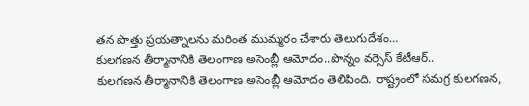తన పొత్తు ప్రయత్నాలను మరింత ముమ్మరం చేశారు తెలుగుదేశం…
కులగణన తీర్మానానికి తెలంగాణ అసెంబ్లీ ఆమోదం..పొన్నం వర్సెస్ కేటీఆర్..
కులగణన తీర్మానానికి తెలంగాణ అసెంబ్లీ ఆమోదం తెలిపింది. రాష్ట్రంలో సమగ్ర కులగణన,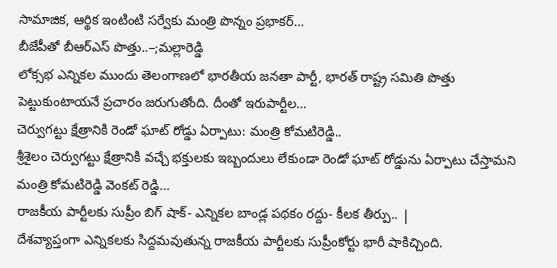సామాజిక, ఆర్థిక ఇంటింటి సర్వేకు మంత్రి పొన్నం ప్రభాకర్…
బీజేపీతో బీఆర్ఎస్ పొత్తు..–;మల్లారెడ్డి
లోక్సభ ఎన్నికల ముందు తెలంగాణలో భారతీయ జనతా పార్టీ, భారత్ రాష్ట్ర సమితి పొత్తు పెట్టుకుంటాయనే ప్రచారం జరుగుతోంది. దీంతో ఇరుపార్టీల…
చెర్వుగట్టు క్షేత్రానికి రెండో ఘాట్ రోడ్డు ఏర్పాటు: మంత్రి కోమటిరెడ్డి..
శ్రీశైలం చెర్వుగట్టు క్షేత్రానికి వచ్చే భక్తులకు ఇబ్బందులు లేకుండా రెండో ఘాట్ రోడ్డును ఏర్పాటు చేస్తామని మంత్రి కోమటిరెడ్డి వెంకట్ రెడ్డి…
రాజకీయ పార్టీలకు సుప్రీం బిగ్ షాక్- ఎన్నికల బాండ్ల పథకం రద్దు- కీలక తీర్పు.. |
దేశవ్యాప్తంగా ఎన్నికలకు సిద్దమవుతున్న రాజకీయ పార్టీలకు సుప్రీంకోర్టు భారీ షాకిచ్చింది.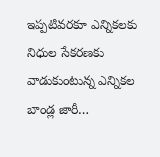ఇప్పటివరకూ ఎన్నికలకు నిధుల సేకరణకు వాడుకుంటున్న ఎన్నికల బాండ్ల జారీ…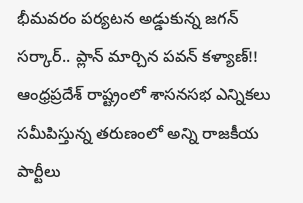భీమవరం పర్యటన అడ్డుకున్న జగన్ సర్కార్.. ప్లాన్ మార్చిన పవన్ కళ్యాణ్!!
ఆంధ్రప్రదేశ్ రాష్ట్రంలో శాసనసభ ఎన్నికలు సమీపిస్తున్న తరుణంలో అన్ని రాజకీయ పార్టీలు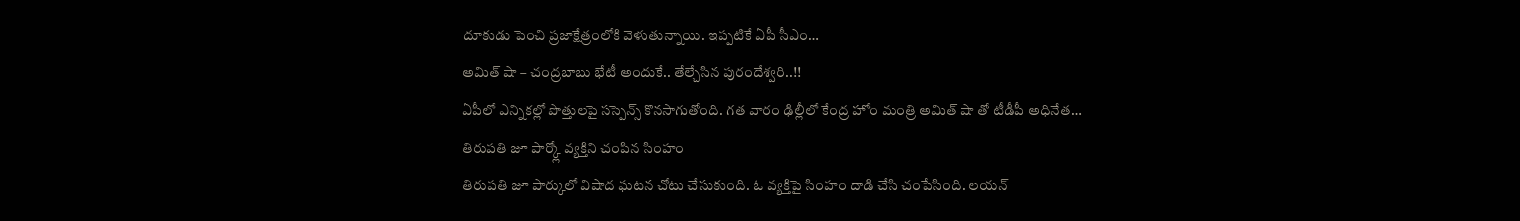దూకుడు పెంచి ప్రజాక్షేత్రంలోకి వెళుతున్నాయి. ఇప్పటికే ఏపీ సీఎం…
అమిత్ షా – చంద్రబాబు భేటీ అందుకే.. తేల్చేసిన పురందేశ్వరి..!!
ఏపీలో ఎన్నికల్లో పొత్తులపై సస్పెన్స్ కొనసాగుతోంది. గత వారం ఢిల్లీలో కేంద్ర హోం మంత్రి అమిత్ షా తో టీడీపీ అధినేత…
తిరుపతి జూ పార్క్లో వ్యక్తిని చంపిన సింహం
తిరుపతి జూ పార్కులో విషాద ఘటన చోటు చేసుకుంది. ఓ వ్యక్తిపై సింహం దాడి చేసి చంపేసింది. లయన్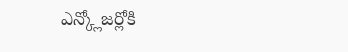ఎన్క్లోజర్లోకి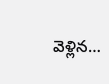వెళ్లిన…